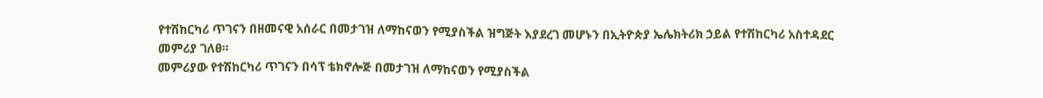የተሽከርካሪ ጥገናን በዘመናዊ አሰራር በመታገዝ ለማከናወን የሚያስችል ዝግጅት እያደረገ መሆኑን በኢትዮጵያ ኤሌክትሪክ ኃይል የተሽከርካሪ አስተዳደር መምሪያ ገለፀ።
መምሪያው የተሽከርካሪ ጥገናን በሳፕ ቴክኖሎጅ በመታገዝ ለማከናወን የሚያስችል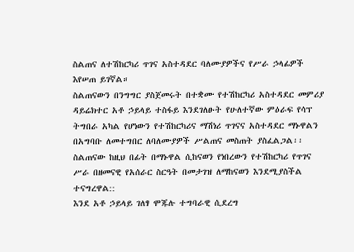ስልጠና ለተሽከርካሪ ጥገና አስተዳደር ባለሙያዎችና የሥራ ኃላፊዎች እየሠጠ ይገኛል።
ስልጠናውን በንግግር ያስጀመሩት በተቋሙ የተሽከርካሪ አስተዳደር መምሪያ ዳይሬክተር አቶ ኃይላይ ተስፋይ እንደገለፁት የሁለተኛው ምዕራፍ የሳፕ ትግበራ አካል የሆነውን የተሽከርካሪና ማሽነሪ ጥገናና አስተዳደር ማኑዋልን በአግባቡ ለመተግበር ለባለሙያዎች ሥልጠና መስጠት ያስፈልጋል፡፡
ስልጠናው ከዚህ በፊት በማኑዋል ሲከናወን የነበረውን የተሽከርካሪ የጥገና ሥራ በዘመናዊ የአሰራር ስርዓት በመታገዝ ለማከናወን እንደሚያስችል ተናግረዋል::
እንደ አቶ ኃይላይ ገለፃ ሞጁሉ ተግባራዊ ሲደረግ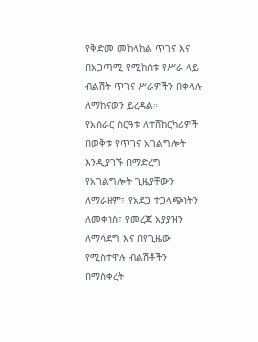የቅድመ መከላከል ጥገና እና በአጋጣሚ የሚከሰቱ የሥራ ላይ ብልሽት ጥገና ሥራዎችን በቀላሉ ለማከናወን ይረዳል።
የአሰራር ስርዓቱ ለተሸከርካሪዎች በወቅቱ የጥገና አገልግሎት እንዲያገኙ በማድረግ የአገልግሎት ጊዜያቸውን ለማራዘም፣ የአደጋ ተጋላጭነትን ለመቀነስ፣ የመረጃ አያያዝን ለማሳደግ እና በየጊዜው የሚስተዋሉ ብልሽቶችን በማስቀረት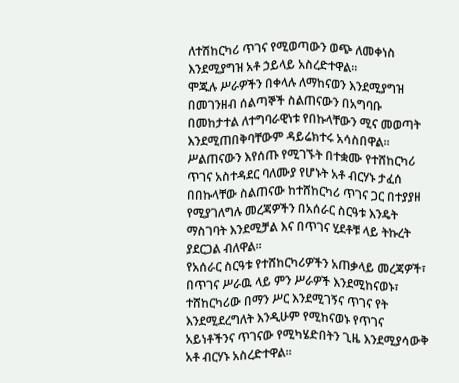ለተሽከርካሪ ጥገና የሚወጣውን ወጭ ለመቀነስ እንደሚያግዝ አቶ ኃይላይ አስረድተዋል።
ሞጁሉ ሥራዎችን በቀላሉ ለማከናወን እንደሚያግዝ በመገንዘብ ሰልጣኞች ስልጠናውን በአግባቡ በመከታተል ለተግባራዊነቱ የበኩላቸውን ሚና መወጣት እንደሚጠበቅባቸውም ዳይሬክተሩ አሳስበዋል፡፡
ሥልጠናውን እየሰጡ የሚገኙት በተቋሙ የተሸከርካሪ ጥገና አስተዳደር ባለሙያ የሆኑት አቶ ብርሃኑ ታፈሰ በበኩላቸው ስልጠናው ከተሸከርካሪ ጥገና ጋር በተያያዘ የሚያገለግሉ መረጃዎችን በአሰራር ስርዓቱ እንዴት ማስገባት እንደሚቻል እና በጥገና ሂደቶቹ ላይ ትኩረት ያደርጋል ብለዋል፡፡
የአሰራር ስርዓቱ የተሸከርካሪዎችን አጠቃላይ መረጃዎች፣ በጥገና ሥራዉ ላይ ምን ሥራዎች እንደሚከናወኑ፣ ተሸከርካሪው በማን ሥር እንደሚገኝና ጥገና የት እንደሚደረግለት እንዲሁም የሚከናወኑ የጥገና አይነቶችንና ጥገናው የሚካሄድበትን ጊዜ እንደሚያሳውቅ አቶ ብርሃኑ አስረድተዋል፡፡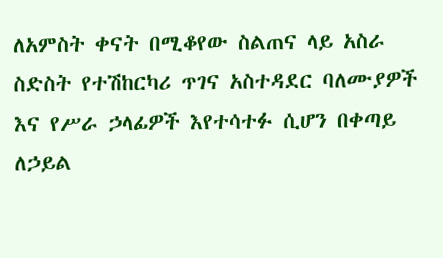ለአምስት ቀናት በሚቆየው ስልጠና ላይ አስራ ስድስት የተሽከርካሪ ጥገና አስተዳደር ባለሙያዎች እና የሥራ ኃላፊዎች እየተሳተፉ ሲሆን በቀጣይ ለኃይል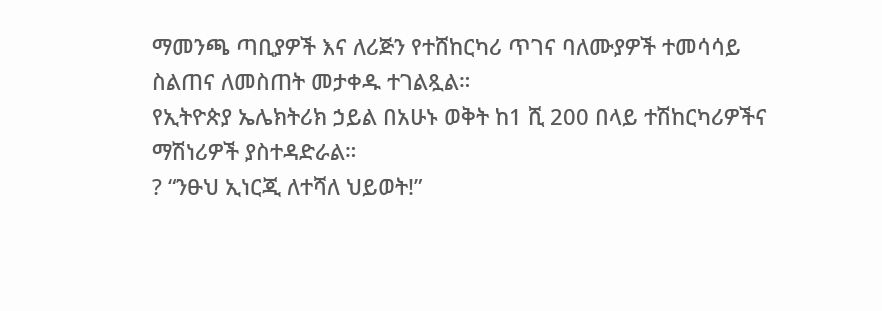ማመንጫ ጣቢያዎች እና ለሪጅን የተሸከርካሪ ጥገና ባለሙያዎች ተመሳሳይ ስልጠና ለመስጠት መታቀዱ ተገልጿል።
የኢትዮጵያ ኤሌክትሪክ ኃይል በአሁኑ ወቅት ከ1 ሺ 200 በላይ ተሽከርካሪዎችና ማሽነሪዎች ያስተዳድራል።
? “ንፁህ ኢነርጂ ለተሻለ ህይወት!”